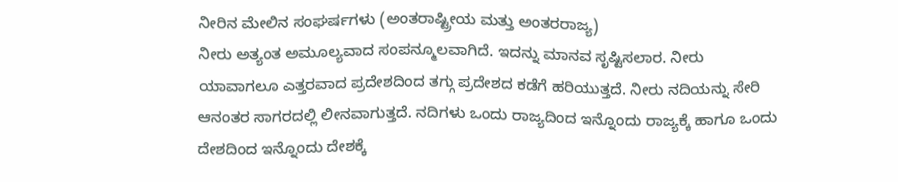ನೀರಿನ ಮೇಲಿನ ಸಂಘರ್ಷಗಳು (ಅಂತರಾಷ್ಟ್ರೀಯ ಮತ್ತು ಅಂತರರಾಜ್ಯ)
ನೀರು ಅತ್ಯಂತ ಅಮೂಲ್ಯವಾದ ಸಂಪನ್ಮೂಲವಾಗಿದೆ. ಇದನ್ನು ಮಾನವ ಸೃಷ್ಟಿಸಲಾರ. ನೀರು ಯಾವಾಗಲೂ ಎತ್ತರವಾದ ಪ್ರದೇಶದಿಂದ ತಗ್ಗು ಪ್ರದೇಶದ ಕಡೆಗೆ ಹರಿಯುತ್ತದೆ. ನೀರು ನದಿಯನ್ನು ಸೇರಿ ಆನಂತರ ಸಾಗರದಲ್ಲಿ ಲೀನವಾಗುತ್ತದೆ. ನದಿಗಳು ಒಂದು ರಾಜ್ಯದಿಂದ ಇನ್ನೊಂದು ರಾಜ್ಯಕ್ಕೆ ಹಾಗೂ ಒಂದು ದೇಶದಿಂದ ಇನ್ನೊಂದು ದೇಶಕ್ಕೆ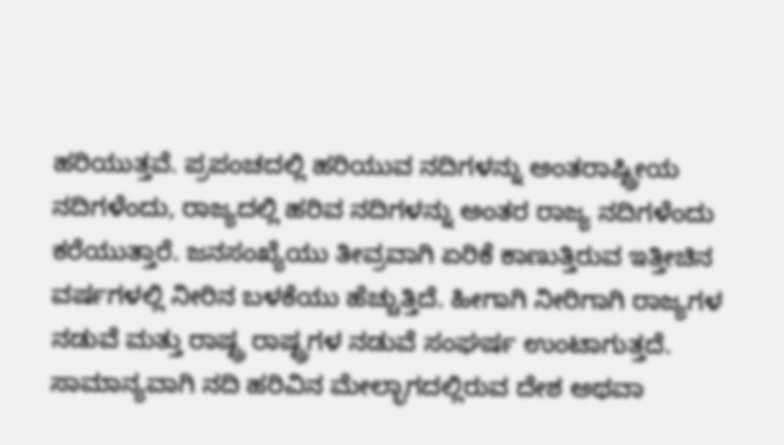ಹರಿಯುತ್ತವೆ. ಪ್ರಪಂಚದಲ್ಲಿ ಹರಿಯುವ ನದಿಗಳನ್ನು ಅಂತರಾಷ್ಟ್ರೀಯ ನದಿಗಳೆಂದು, ರಾಜ್ಯದಲ್ಲಿ ಹರಿವ ನದಿಗಳನ್ನು ಅಂತರ ರಾಜ್ಯ ನದಿಗಳೆಂದು ಕರೆಯುತ್ತಾರೆ. ಜನಸಂಖ್ಯೆಯು ತೀವ್ರವಾಗಿ ಏರಿಕೆ ಕಾಣುತ್ತಿರುವ ಇತ್ತೀಚಿನ ವರ್ಷಗಳಲ್ಲಿ ನೀರಿನ ಬಳಕೆಯು ಹೆಚ್ಚುತ್ತಿದೆ. ಹೀಗಾಗಿ ನೀರಿಗಾಗಿ ರಾಜ್ಯಗಳ ನಡುವೆ ಮತ್ತು ರಾಷ್ಟ್ರ ರಾಷ್ಟ್ರಗಳ ನಡುವೆ ಸಂಘರ್ಷ ಉಂಟಾಗುತ್ತದೆ. ಸಾಮಾನ್ಯವಾಗಿ ನದಿ ಹರಿವಿನ ಮೇಲ್ಭಾಗದಲ್ಲಿರುವ ದೇಶ ಅಥವಾ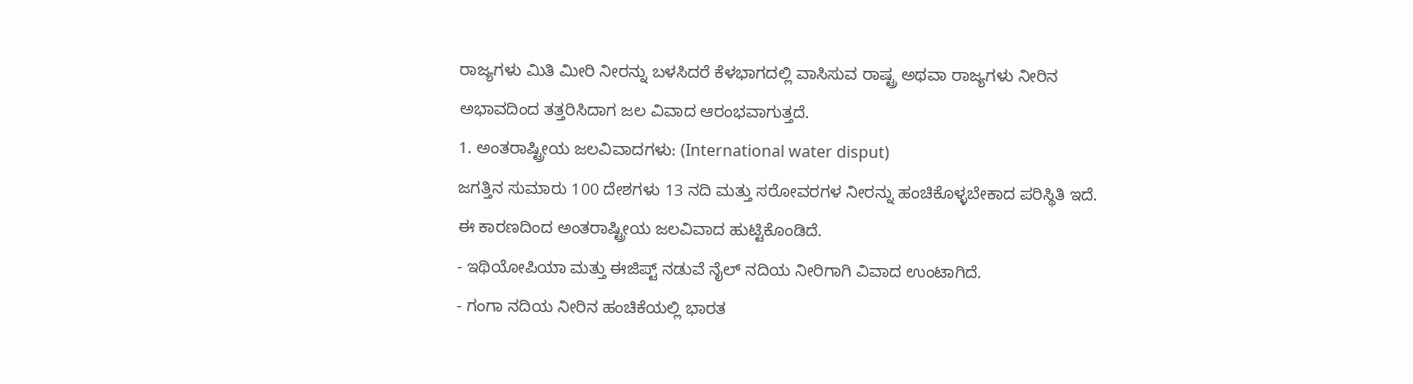ರಾಜ್ಯಗಳು ಮಿತಿ ಮೀರಿ ನೀರನ್ನು ಬಳಸಿದರೆ ಕೆಳಭಾಗದಲ್ಲಿ ವಾಸಿಸುವ ರಾಷ್ಟ್ರ ಅಥವಾ ರಾಜ್ಯಗಳು ನೀರಿನ ಅಭಾವದಿಂದ ತತ್ತರಿಸಿದಾಗ ಜಲ ವಿವಾದ ಆರಂಭವಾಗುತ್ತದೆ.
1. ಅಂತರಾಷ್ಟ್ರೀಯ ಜಲವಿವಾದಗಳು: (International water disput)
ಜಗತ್ತಿನ ಸುಮಾರು 100 ದೇಶಗಳು 13 ನದಿ ಮತ್ತು ಸರೋವರಗಳ ನೀರನ್ನು ಹಂಚಿಕೊಳ್ಳಬೇಕಾದ ಪರಿಸ್ಥಿತಿ ಇದೆ. ಈ ಕಾರಣದಿಂದ ಅಂತರಾಷ್ಟ್ರೀಯ ಜಲವಿವಾದ ಹುಟ್ಟಿಕೊಂಡಿದೆ.
- ಇಥಿಯೋಪಿಯಾ ಮತ್ತು ಈಜಿಪ್ಟ್ ನಡುವೆ ನೈಲ್ ನದಿಯ ನೀರಿಗಾಗಿ ವಿವಾದ ಉಂಟಾಗಿದೆ.
- ಗಂಗಾ ನದಿಯ ನೀರಿನ ಹಂಚಿಕೆಯಲ್ಲಿ ಭಾರತ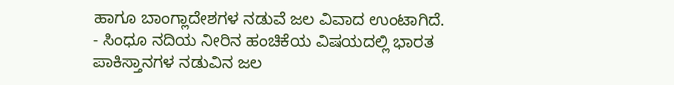ಹಾಗೂ ಬಾಂಗ್ಲಾದೇಶಗಳ ನಡುವೆ ಜಲ ವಿವಾದ ಉಂಟಾಗಿದೆ.
- ಸಿಂಧೂ ನದಿಯ ನೀರಿನ ಹಂಚಿಕೆಯ ವಿಷಯದಲ್ಲಿ ಭಾರತ ಪಾಕಿಸ್ತಾನಗಳ ನಡುವಿನ ಜಲ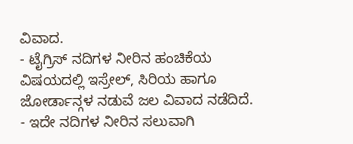ವಿವಾದ.
- ಟೈಗ್ರಿಸ್ ನದಿಗಳ ನೀರಿನ ಹಂಚಿಕೆಯ ವಿಷಯದಲ್ಲಿ ಇಸ್ರೇಲ್, ಸಿರಿಯ ಹಾಗೂ ಜೋರ್ಡಾನ್ಗಳ ನಡುವೆ ಜಲ ವಿವಾದ ನಡೆದಿದೆ.
- ಇದೇ ನದಿಗಳ ನೀರಿನ ಸಲುವಾಗಿ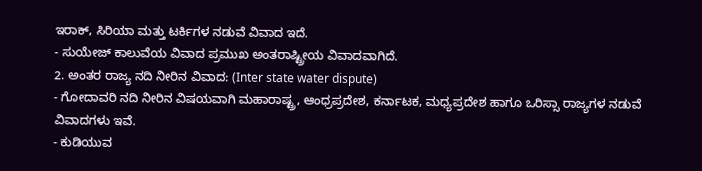ಇರಾಕ್, ಸಿರಿಯಾ ಮತ್ತು ಟರ್ಕಿಗಳ ನಡುವೆ ವಿವಾದ ಇದೆ.
- ಸುಯೇಜ್ ಕಾಲುವೆಯ ವಿವಾದ ಪ್ರಮುಖ ಅಂತರಾಷ್ಟ್ರೀಯ ವಿವಾದವಾಗಿದೆ.
2. ಅಂತರ ರಾಜ್ಯ ನದಿ ನೀರಿನ ವಿವಾದ: (Inter state water dispute)
- ಗೋದಾವರಿ ನದಿ ನೀರಿನ ವಿಷಯವಾಗಿ ಮಹಾರಾಷ್ಟ್ರ, ಆಂಧ್ರಪ್ರದೇಶ, ಕರ್ನಾಟಕ, ಮಧ್ಯಪ್ರದೇಶ ಹಾಗೂ ಒರಿಸ್ಸಾ ರಾಜ್ಯಗಳ ನಡುವೆ ವಿವಾದಗಳು ಇವೆ.
- ಕುಡಿಯುವ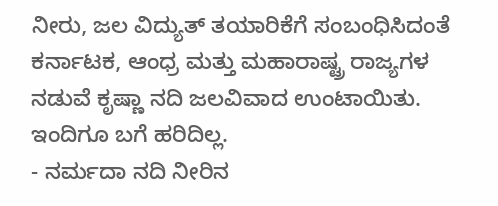ನೀರು, ಜಲ ವಿದ್ಯುತ್ ತಯಾರಿಕೆಗೆ ಸಂಬಂಧಿಸಿದಂತೆ ಕರ್ನಾಟಕ, ಆಂಧ್ರ ಮತ್ತು ಮಹಾರಾಷ್ಟ್ರ ರಾಜ್ಯಗಳ ನಡುವೆ ಕೃಷ್ಣಾ ನದಿ ಜಲವಿವಾದ ಉಂಟಾಯಿತು. ಇಂದಿಗೂ ಬಗೆ ಹರಿದಿಲ್ಲ.
- ನರ್ಮದಾ ನದಿ ನೀರಿನ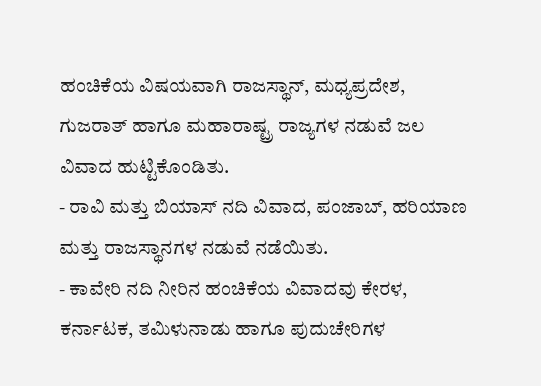ಹಂಚಿಕೆಯ ವಿಷಯವಾಗಿ ರಾಜಸ್ಥಾನ್, ಮಧ್ಯಪ್ರದೇಶ, ಗುಜರಾತ್ ಹಾಗೂ ಮಹಾರಾಷ್ಟ್ರ ರಾಜ್ಯಗಳ ನಡುವೆ ಜಲ ವಿವಾದ ಹುಟ್ಟಿಕೊಂಡಿತು.
- ರಾವಿ ಮತ್ತು ಬಿಯಾಸ್ ನದಿ ವಿವಾದ, ಪಂಜಾಬ್, ಹರಿಯಾಣ ಮತ್ತು ರಾಜಸ್ಥಾನಗಳ ನಡುವೆ ನಡೆಯಿತು.
- ಕಾವೇರಿ ನದಿ ನೀರಿನ ಹಂಚಿಕೆಯ ವಿವಾದವು ಕೇರಳ, ಕರ್ನಾಟಕ, ತಮಿಳುನಾಡು ಹಾಗೂ ಪುದುಚೇರಿಗಳ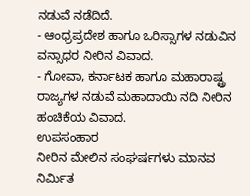ನಡುವೆ ನಡೆದಿದೆ.
- ಆಂಧ್ರಪ್ರದೇಶ ಹಾಗೂ ಒರಿಸ್ಸಾಗಳ ನಡುವಿನ ವನ್ಸಾಧರ ನೀರಿನ ವಿವಾದ.
- ಗೋವಾ, ಕರ್ನಾಟಕ ಹಾಗೂ ಮಹಾರಾಷ್ಟ್ರ ರಾಜ್ಯಗಳ ನಡುವೆ ಮಹಾದಾಯಿ ನದಿ ನೀರಿನ ಹಂಚಿಕೆಯ ವಿವಾದ.
ಉಪಸಂಹಾರ
ನೀರಿನ ಮೇಲಿನ ಸಂಘರ್ಷಗಳು ಮಾನವ ನಿರ್ಮಿತ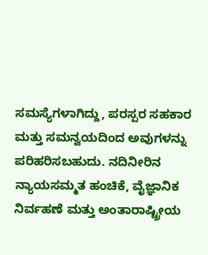ಸಮಸ್ಯೆಗಳಾಗಿದ್ದು, ಪರಸ್ಪರ ಸಹಕಾರ ಮತ್ತು ಸಮನ್ವಯದಿಂದ ಅವುಗಳನ್ನು ಪರಿಹರಿಸಬಹುದು. ನದಿನೀರಿನ ನ್ಯಾಯಸಮ್ಮತ ಹಂಚಿಕೆ, ವೈಜ್ಞಾನಿಕ ನಿರ್ವಹಣೆ ಮತ್ತು ಅಂತಾರಾಷ್ಟ್ರೀಯ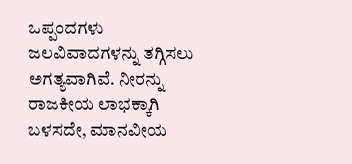ಒಪ್ಪಂದಗಳು ಜಲವಿವಾದಗಳನ್ನು ತಗ್ಗಿಸಲು ಅಗತ್ಯವಾಗಿವೆ. ನೀರನ್ನು ರಾಜಕೀಯ ಲಾಭಕ್ಕಾಗಿ ಬಳಸದೇ, ಮಾನವೀಯ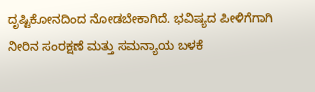ದೃಷ್ಟಿಕೋನದಿಂದ ನೋಡಬೇಕಾಗಿದೆ. ಭವಿಷ್ಯದ ಪೀಳಿಗೆಗಾಗಿ ನೀರಿನ ಸಂರಕ್ಷಣೆ ಮತ್ತು ಸಮನ್ಯಾಯ ಬಳಕೆ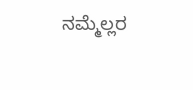ನಮ್ಮೆಲ್ಲರ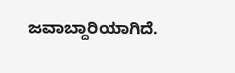ಜವಾಬ್ದಾರಿಯಾಗಿದೆ.